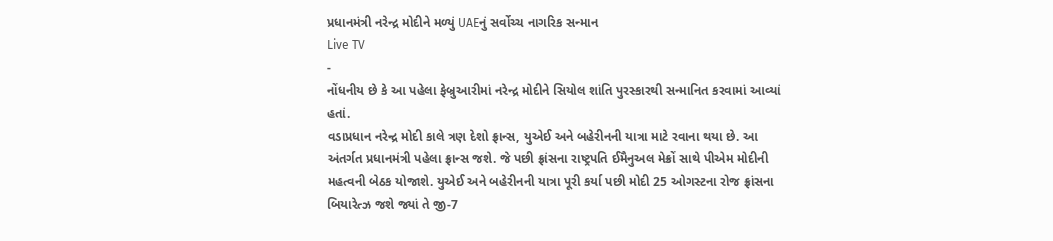પ્રધાનમંત્રી નરેન્દ્ર મોદીને મળ્યું UAEનું સર્વોચ્ચ નાગરિક સન્માન
Live TV
-
નોંધનીય છે કે આ પહેલા ફેબ્રુઆરીમાં નરેન્દ્ર મોદીને સિયોલ શાંતિ પુરસ્કારથી સન્માનિત કરવામાં આવ્યાં હતાં.
વડાપ્રધાન નરેન્દ્ર મોદી કાલે ત્રણ દેશો ફ્રાન્સ, યુએઈ અને બહેરીનની યાત્રા માટે રવાના થયા છે. આ અંતર્ગત પ્રધાનમંત્રી પહેલા ફ્રાન્સ જશે. જે પછી ફ્રાંસના રાષ્ટ્રપતિ ઈમૈનુઅલ મેક્રોં સાથે પીએમ મોદીની મહત્વની બેઠક યોજાશે. યુએઈ અને બહેરીનની યાત્રા પૂરી કર્યા પછી મોદી 25 ઓગસ્ટના રોજ ફ્રાંસના બિયારેત્ઝ જશે જ્યાં તે જી-7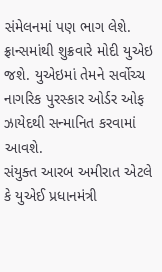સંમેલનમાં પણ ભાગ લેશે. ફ્રાન્સમાંથી શુક્રવારે મોદી યુએઇ જશે. યુએઇમાં તેમને સર્વોચ્ચ નાગરિક પુરસ્કાર ઓર્ડર ઓફ ઝાયેદથી સન્માનિત કરવામાં આવશે.
સંયુક્ત આરબ અમીરાત એટલે કે યુએઈ પ્રધાનમંત્રી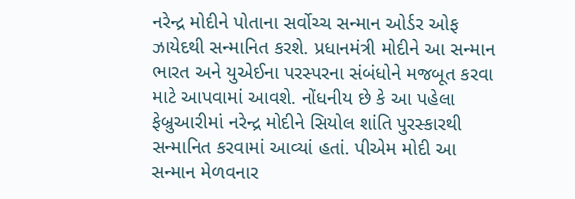નરેન્દ્ર મોદીને પોતાના સર્વોચ્ચ સન્માન ઓર્ડર ઓફ ઝાયેદથી સન્માનિત કરશે. પ્રધાનમંત્રી મોદીને આ સન્માન ભારત અને યુએઈના પરસ્પરના સંબંધોને મજબૂત કરવા માટે આપવામાં આવશે. નોંધનીય છે કે આ પહેલા ફેબ્રુઆરીમાં નરેન્દ્ર મોદીને સિયોલ શાંતિ પુરસ્કારથી સન્માનિત કરવામાં આવ્યાં હતાં. પીએમ મોદી આ સન્માન મેળવનાર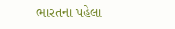ભારતના પહેલા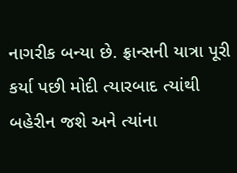નાગરીક બન્યા છે. ફ્રાન્સની યાત્રા પૂરી કર્યા પછી મોદી ત્યારબાદ ત્યાંથી બહેરીન જશે અને ત્યાંના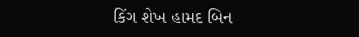કિંગ શેખ હામદ બિન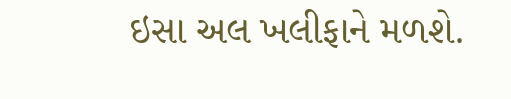ઇસા અલ ખલીફાને મળશે.